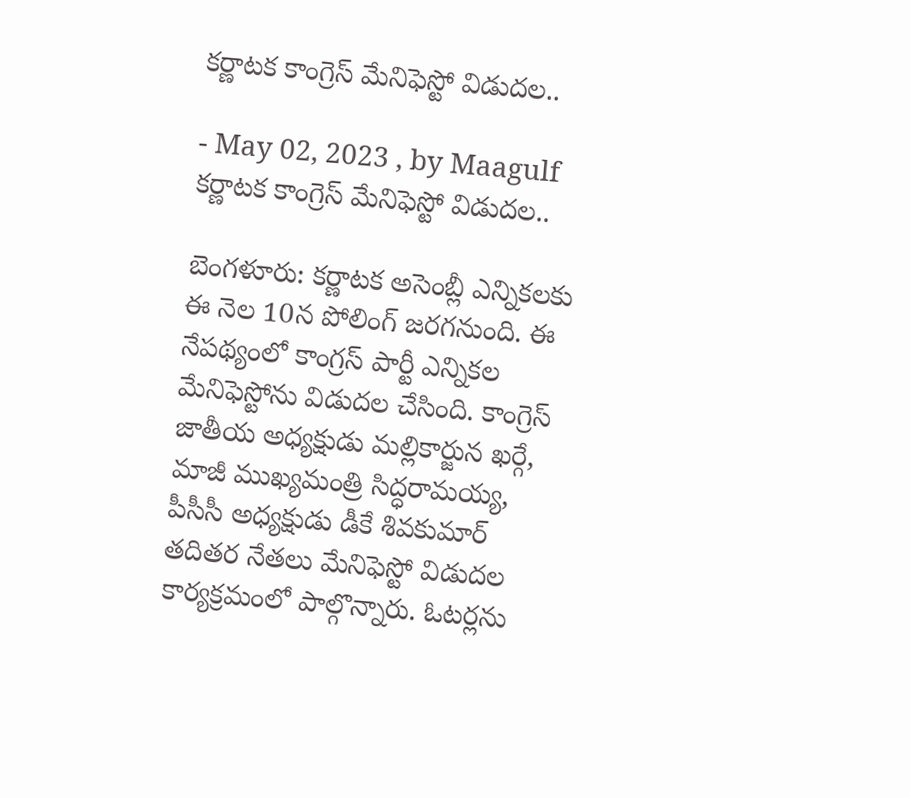కర్ణాటక కాంగ్రెస్ మేనిఫెస్టో విడుదల..

- May 02, 2023 , by Maagulf
కర్ణాటక కాంగ్రెస్ మేనిఫెస్టో విడుదల..

బెంగళూరు: కర్ణాటక అసెంబ్లీ ఎన్నికలకు ఈ నెల 10న పోలింగ్ జరగనుంది. ఈ నేపథ్యంలో కాంగ్రస్ పార్టీ ఎన్నికల మేనిఫెస్టోను విడుదల చేసింది. కాంగ్రెస్ జాతీయ అధ్యక్షుడు మల్లికార్జున ఖర్గే, మాజీ ముఖ్యమంత్రి సిద్ధరామయ్య, పీసీసీ అధ్యక్షుడు డీకే శివకుమార్ తదితర నేతలు మేనిఫెస్టో విడుదల కార్యక్రమంలో పాల్గొన్నారు. ఓటర్లను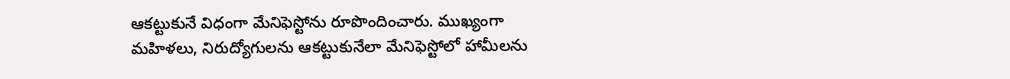ఆకట్టుకునే విధంగా మేనిఫెస్టోను రూపొందించారు. ముఖ్యంగా మహిళలు, నిరుద్యోగులను ఆకట్టుకునేలా మేనిఫెస్టోలో హామీలను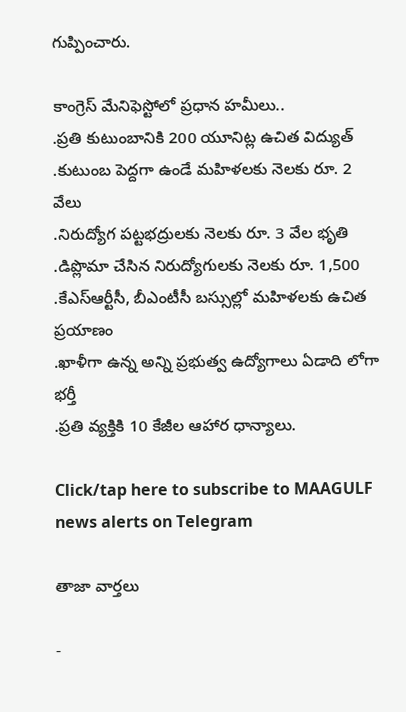గుప్పించారు.

కాంగ్రెస్ మేనిఫెస్టోలో ప్రధాన హమీలు..
.ప్రతి కుటుంబానికి 200 యూనిట్ల ఉచిత విద్యుత్
.కుటుంబ పెద్దగా ఉండే మహిళలకు నెలకు రూ. 2 వేలు
.నిరుద్యోగ పట్టభద్రులకు నెలకు రూ. 3 వేల భృతి
.డిప్లొమా చేసిన నిరుద్యోగులకు నెలకు రూ. 1,500
.కేఎస్ఆర్టీసీ, బీఎంటీసీ బస్సుల్లో మహిళలకు ఉచిత ప్రయాణం
.ఖాళీగా ఉన్న అన్ని ప్రభుత్వ ఉద్యోగాలు ఏడాది లోగా భర్తీ
.ప్రతి వ్యక్తికి 10 కేజీల ఆహార ధాన్యాలు.

Click/tap here to subscribe to MAAGULF news alerts on Telegram

తాజా వార్తలు

-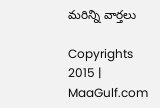మరిన్ని వార్తలు

Copyrights 2015 | MaaGulf.com